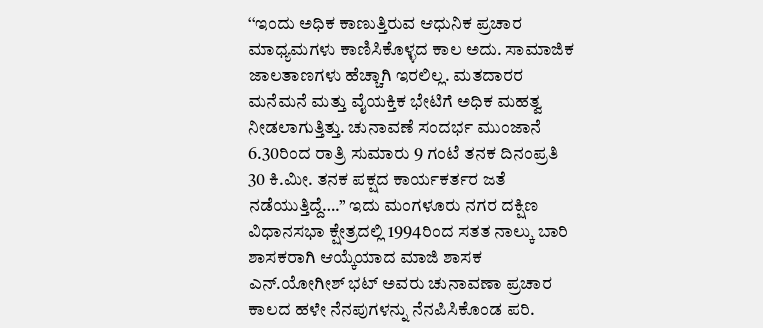‘‘ಇಂದು ಅಧಿಕ ಕಾಣುತ್ತಿರುವ ಆಧುನಿಕ ಪ್ರಚಾರ ಮಾಧ್ಯಮಗಳು ಕಾಣಿಸಿಕೊಳ್ಳದ ಕಾಲ ಅದು. ಸಾಮಾಜಿಕ ಜಾಲತಾಣಗಳು ಹೆಚ್ಚಾಗಿ ಇರಲಿಲ್ಲ. ಮತದಾರರ ಮನೆಮನೆ ಮತ್ತು ವೈಯಕ್ತಿಕ ಭೇಟಿಗೆ ಅಧಿಕ ಮಹತ್ವ ನೀಡಲಾಗುತ್ತಿತ್ತು. ಚುನಾವಣೆ ಸಂದರ್ಭ ಮುಂಜಾನೆ 6.30ರಿಂದ ರಾತ್ರಿ ಸುಮಾರು 9 ಗಂಟೆ ತನಕ ದಿನಂಪ್ರತಿ 30 ಕಿ.ಮೀ. ತನಕ ಪಕ್ಷದ ಕಾರ್ಯಕರ್ತರ ಜತೆ ನಡೆಯುತ್ತಿದ್ದೆ….’’ ಇದು ಮಂಗಳೂರು ನಗರ ದಕ್ಷಿಣ ವಿಧಾನಸಭಾ ಕ್ಷೇತ್ರದಲ್ಲಿ 1994ರಿಂದ ಸತತ ನಾಲ್ಕು ಬಾರಿ ಶಾಸಕರಾಗಿ ಆಯ್ಕೆಯಾದ ಮಾಜಿ ಶಾಸಕ ಎನ್.ಯೋಗೀಶ್ ಭಟ್ ಅವರು ಚುನಾವಣಾ ಪ್ರಚಾರ ಕಾಲದ ಹಳೇ ನೆನಪುಗಳನ್ನು ನೆನಪಿಸಿಕೊಂಡ ಪರಿ.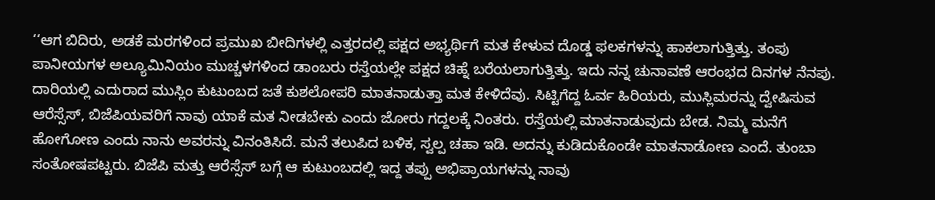‘‘ಆಗ ಬಿದಿರು, ಅಡಕೆ ಮರಗಳಿಂದ ಪ್ರಮುಖ ಬೀದಿಗಳಲ್ಲಿ ಎತ್ತರದಲ್ಲಿ ಪಕ್ಷದ ಅಭ್ಯರ್ಥಿಗೆ ಮತ ಕೇಳುವ ದೊಡ್ಡ ಫಲಕಗಳನ್ನು ಹಾಕಲಾಗುತ್ತಿತ್ತು. ತಂಪು ಪಾನೀಯಗಳ ಅಲ್ಯೂಮಿನಿಯಂ ಮುಚ್ಚಳಗಳಿಂದ ಡಾಂಬರು ರಸ್ತೆಯಲ್ಲೇ ಪಕ್ಷದ ಚಿಹ್ನೆ ಬರೆಯಲಾಗುತ್ತಿತ್ತು. ಇದು ನನ್ನ ಚುನಾವಣೆ ಆರಂಭದ ದಿನಗಳ ನೆನಪು. ದಾರಿಯಲ್ಲಿ ಎದುರಾದ ಮುಸ್ಲಿಂ ಕುಟುಂಬದ ಜತೆ ಕುಶಲೋಪರಿ ಮಾತನಾಡುತ್ತಾ ಮತ ಕೇಳಿದೆವು. ಸಿಟ್ಟಿಗೆದ್ದ ಓರ್ವ ಹಿರಿಯರು, ಮುಸ್ಲಿಮರನ್ನು ದ್ವೇಷಿಸುವ ಆರೆಸ್ಸೆಸ್, ಬಿಜೆಪಿಯವರಿಗೆ ನಾವು ಯಾಕೆ ಮತ ನೀಡಬೇಕು ಎಂದು ಜೋರು ಗದ್ದಲಕ್ಕೆ ನಿಂತರು. ರಸ್ತೆಯಲ್ಲಿ ಮಾತನಾಡುವುದು ಬೇಡ. ನಿಮ್ಮ ಮನೆಗೆ ಹೋಗೋಣ ಎಂದು ನಾನು ಅವರನ್ನು ವಿನಂತಿಸಿದೆ. ಮನೆ ತಲುಪಿದ ಬಳಿಕ, ಸ್ವಲ್ಪ ಚಹಾ ಇಡಿ. ಅದನ್ನು ಕುಡಿದುಕೊಂಡೇ ಮಾತನಾಡೋಣ ಎಂದೆ. ತುಂಬಾ ಸಂತೋಷಪಟ್ಟರು. ಬಿಜೆಪಿ ಮತ್ತು ಆರೆಸ್ಸೆಸ್ ಬಗ್ಗೆ ಆ ಕುಟುಂಬದಲ್ಲಿ ಇದ್ದ ತಪ್ಪು ಅಭಿಪ್ರಾಯಗಳನ್ನು ನಾವು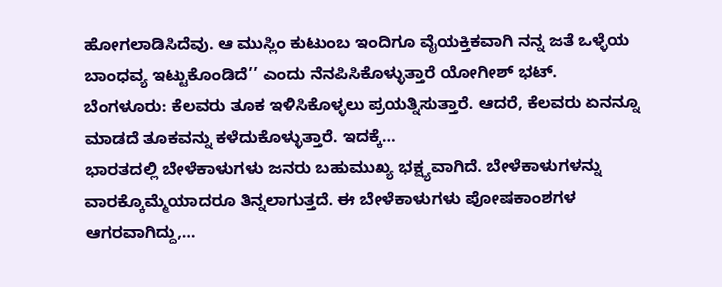ಹೋಗಲಾಡಿಸಿದೆವು. ಆ ಮುಸ್ಲಿಂ ಕುಟುಂಬ ಇಂದಿಗೂ ವೈಯಕ್ತಿಕವಾಗಿ ನನ್ನ ಜತೆ ಒಳ್ಳೆಯ ಬಾಂಧವ್ಯ ಇಟ್ಟುಕೊಂಡಿದೆ’’ ಎಂದು ನೆನಪಿಸಿಕೊಳ್ಳುತ್ತಾರೆ ಯೋಗೀಶ್ ಭಟ್.
ಬೆಂಗಳೂರು: ಕೆಲವರು ತೂಕ ಇಳಿಸಿಕೊಳ್ಳಲು ಪ್ರಯತ್ನಿಸುತ್ತಾರೆ. ಆದರೆ, ಕೆಲವರು ಏನನ್ನೂ ಮಾಡದೆ ತೂಕವನ್ನು ಕಳೆದುಕೊಳ್ಳುತ್ತಾರೆ. ಇದಕ್ಕೆ…
ಭಾರತದಲ್ಲಿ ಬೇಳೆಕಾಳುಗಳು ಜನರು ಬಹುಮುಖ್ಯ ಭಕ್ಷ್ಯವಾಗಿದೆ. ಬೇಳೆಕಾಳುಗಳನ್ನು ವಾರಕ್ಕೊಮ್ಮೆಯಾದರೂ ತಿನ್ನಲಾಗುತ್ತದೆ. ಈ ಬೇಳೆಕಾಳುಗಳು ಪೋಷಕಾಂಶಗಳ ಆಗರವಾಗಿದ್ದು,…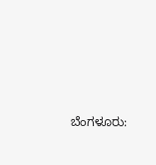ಬೆಂಗಳೂರು: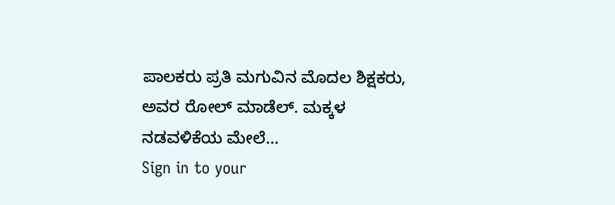ಪಾಲಕರು ಪ್ರತಿ ಮಗುವಿನ ಮೊದಲ ಶಿಕ್ಷಕರು, ಅವರ ರೋಲ್ ಮಾಡೆಲ್. ಮಕ್ಕಳ ನಡವಳಿಕೆಯ ಮೇಲೆ…
Sign in to your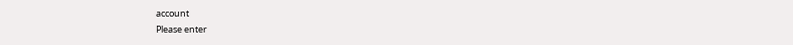account
Please enter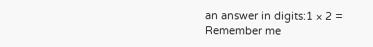an answer in digits:1 × 2 =
Remember me